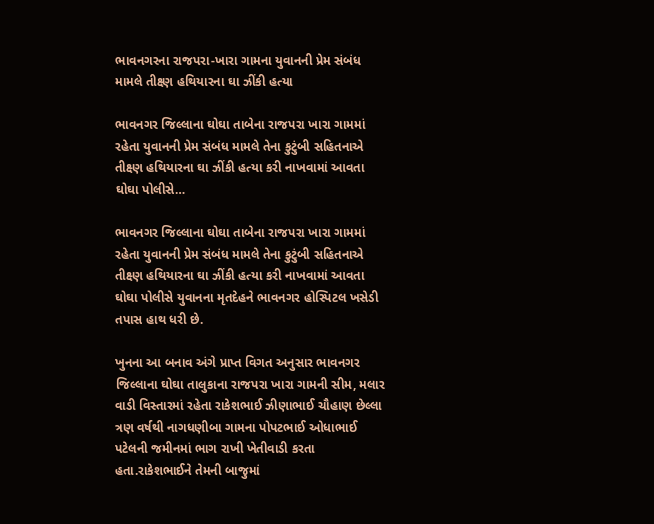ભાવનગરના રાજપરા-ખારા ગામના યુવાનની પ્રેમ સંબંધ મામલે તીક્ષ્ણ હથિયારના ઘા ઝીંકી હત્યા

ભાવનગર જિલ્લાના ઘોઘા તાબેના રાજપરા ખારા ગામમાં રહેતા યુવાનની પ્રેમ સંબંધ મામલે તેના કુટુંબી સહિતનાએ તીક્ષ્ણ હથિયારના ઘા ઝીંકી હત્યા કરી નાખવામાં આવતા ઘોઘા પોલીસે…

ભાવનગર જિલ્લાના ઘોઘા તાબેના રાજપરા ખારા ગામમાં રહેતા યુવાનની પ્રેમ સંબંધ મામલે તેના કુટુંબી સહિતનાએ તીક્ષ્ણ હથિયારના ઘા ઝીંકી હત્યા કરી નાખવામાં આવતા ઘોઘા પોલીસે યુવાનના મૃતદેહને ભાવનગર હોસ્પિટલ ખસેડી તપાસ હાથ ધરી છે.

ખુનના આ બનાવ અંગે પ્રાપ્ત વિગત અનુસાર ભાવનગર જિલ્લાના ઘોઘા તાલુકાના રાજપરા ખારા ગામની સીમ, મલાર વાડી વિસ્તારમાં રહેતા રાકેશભાઈ ઝીણાભાઈ ચૌહાણ છેલ્લા ત્રણ વર્ષથી નાગધણીબા ગામના પોપટભાઈ ઓધાભાઈ પટેલની જમીનમાં ભાગ રાખી ખેતીવાડી કરતા હતા.રાકેશભાઈને તેમની બાજુમાં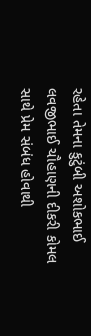રહેતા તેમના કુટુંબી અશોકભાઈ લવજીભાઈ ચૌહાણની દીકરી કોમલ સાથે પ્રેમ સંબંધ હોવાથી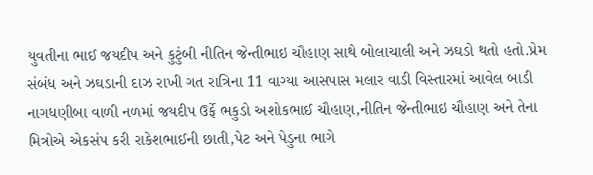યુવતીના ભાઈ જયદીપ અને કુટુંબી નીતિન જેન્તીભાઇ ચૌહાણ સાથે બોલાચાલી અને ઝઘડો થતો હતો.પ્રેમ સંબંધ અને ઝઘડાની દાઝ રાખી ગત રાત્રિના 11 વાગ્યા આસપાસ મલાર વાડી વિસ્તારમાં આવેલ બાડી નાગધણીબા વાળી નળમાં જયદીપ ઉર્ફે ભકુડો અશોકભાઈ ચૌહાણ,નીતિન જેન્તીભાઇ ચૌહાણ અને તેના મિત્રોએ એકસંપ કરી રાકેશભાઈની છાતી,પેટ અને પેડુના ભાગે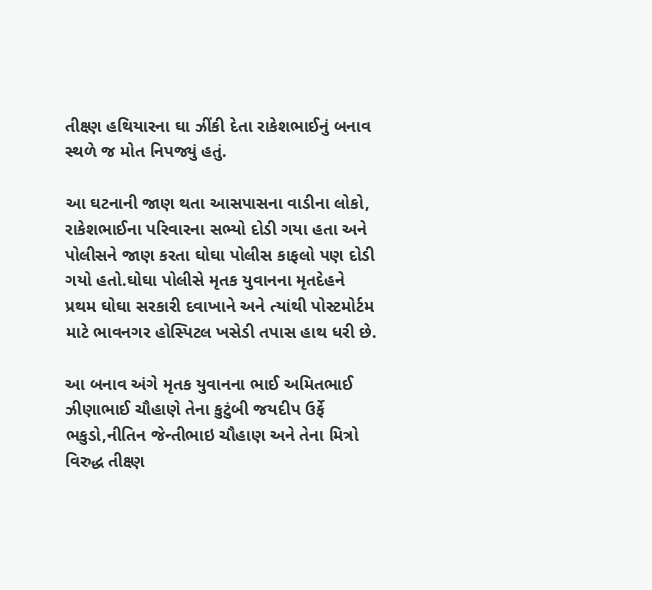તીક્ષ્ણ હથિયારના ઘા ઝીંકી દેતા રાકેશભાઈનું બનાવ સ્થળે જ મોત નિપજ્યું હતું.

આ ઘટનાની જાણ થતા આસપાસના વાડીના લોકો, રાકેશભાઈના પરિવારના સભ્યો દોડી ગયા હતા અને પોલીસને જાણ કરતા ઘોઘા પોલીસ કાફલો પણ દોડી ગયો હતો.ઘોઘા પોલીસે મૃતક યુવાનના મૃતદેહને પ્રથમ ઘોઘા સરકારી દવાખાને અને ત્યાંથી પોસ્ટમોર્ટમ માટે ભાવનગર હોસ્પિટલ ખસેડી તપાસ હાથ ધરી છે.

આ બનાવ અંગે મૃતક યુવાનના ભાઈ અમિતભાઈ ઝીણાભાઈ ચૌહાણે તેના કુટુંબી જયદીપ ઉર્ફે ભકુડો,નીતિન જેન્તીભાઇ ચૌહાણ અને તેના મિત્રો વિરુદ્ધ તીક્ષ્ણ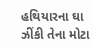હથિયારના ઘા ઝીંકી તેના મોટા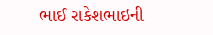ભાઈ રાકેશભાઇની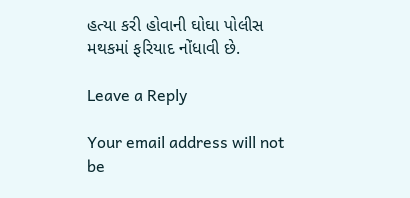હત્યા કરી હોવાની ઘોઘા પોલીસ મથકમાં ફરિયાદ નોંધાવી છે.

Leave a Reply

Your email address will not be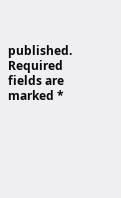published. Required fields are marked *